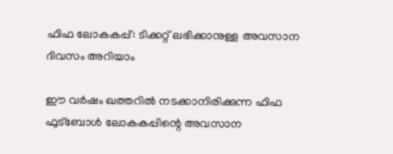ഫിഫ ലോകകപ്പ്: ടിക്കറ്റ് ലഭിക്കാനുള്ള അവസാന ദിവസം അറിയാം

ഈ വര്‍ഷം ഖത്തറില്‍ നടക്കാനിരിക്കുന്ന ഫിഫ ഫുട്‌ബോള്‍ ലോകകപ്പിന്റെ അവസാന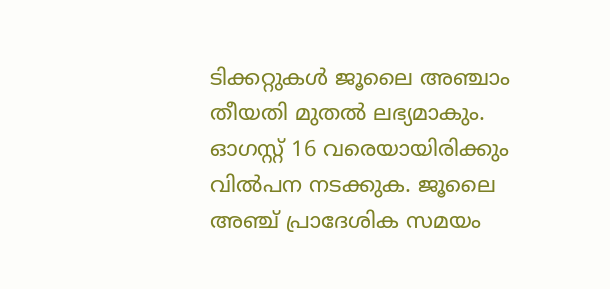ടിക്കറ്റുകള്‍ ജൂലൈ അഞ്ചാം തീയതി മുതല്‍ ലഭ്യമാകും. ഓഗസ്റ്റ് 16 വരെയായിരിക്കും വില്‍പന നടക്കുക. ജൂലൈ അഞ്ച് പ്രാദേശിക സമയം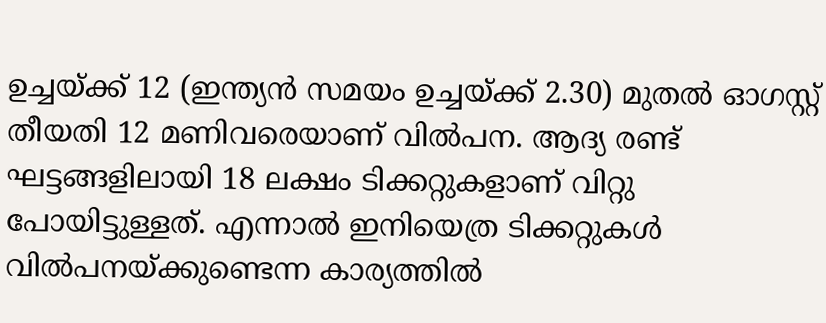ഉച്ചയ്ക്ക് 12 (ഇന്ത്യന്‍ സമയം ഉച്ചയ്ക്ക് 2.30) മുതല്‍ ഓഗസ്റ്റ് തീയതി 12 മണിവരെയാണ് വില്‍പന. ആദ്യ രണ്ട് ഘട്ടങ്ങളിലായി 18 ലക്ഷം ടിക്കറ്റുകളാണ് വിറ്റു പോയിട്ടുള്ളത്. എന്നാല്‍ ഇനിയെത്ര ടിക്കറ്റുകള്‍ വില്‍പനയ്ക്കുണ്ടെന്ന കാര്യത്തില്‍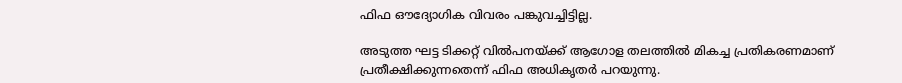ഫിഫ ഔദ്യോഗിക വിവരം പങ്കുവച്ചിട്ടില്ല.

അടുത്ത ഘട്ട ടിക്കറ്റ് വില്‍പനയ്ക്ക് ആഗോള തലത്തില്‍ മികച്ച പ്രതികരണമാണ് പ്രതീക്ഷിക്കുന്നതെന്ന് ഫിഫ അധികൃതര്‍ പറയുന്നു.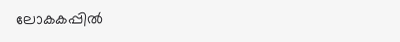ലോകകപ്പില്‍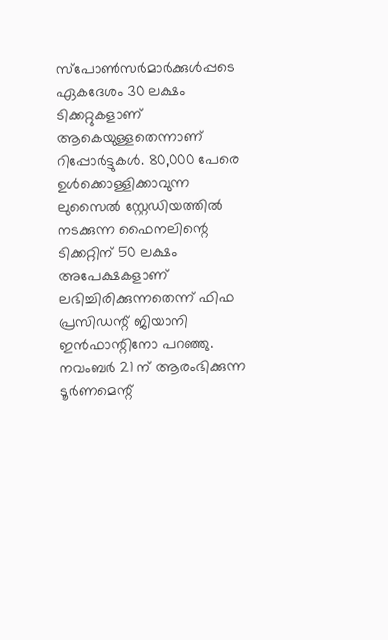സ്‌പോണ്‍സര്‍മാര്‍ക്കുള്‍പ്പടെ ഏകദേശം 30 ലക്ഷം ടിക്കറ്റുകളാണ് ആകെയുള്ളതെന്നാണ് റിപ്പോര്‍ട്ടുകള്‍. 80,000 പേരെ ഉള്‍ക്കൊള്ളിക്കാവുന്ന ലുസൈല്‍ സ്റ്റേഡിയത്തില്‍ നടക്കുന്ന ഫൈനലിന്റെ ടിക്കറ്റിന് 50 ലക്ഷം അപേക്ഷകളാണ് ലഭിച്ചിരിക്കുന്നതെന്ന് ഫിഫ പ്രസിഡന്റ് ജിയാനി ഇന്‍ഫാന്റിനോ പറഞ്ഞു. നവംബര്‍ 21 ന് ആരംഭിക്കുന്ന ടൂര്‍ണമെന്റ്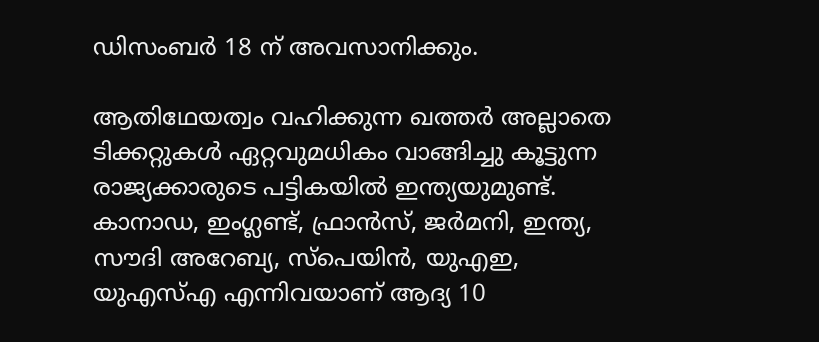ഡിസംബര്‍ 18 ന് അവസാനിക്കും.

ആതിഥേയത്വം വഹിക്കുന്ന ഖത്തര്‍ അല്ലാതെ ടിക്കറ്റുകള്‍ ഏറ്റവുമധികം വാങ്ങിച്ചു കൂട്ടുന്ന രാജ്യക്കാരുടെ പട്ടികയില്‍ ഇന്ത്യയുമുണ്ട്. കാനാഡ, ഇംഗ്ലണ്ട്, ഫ്രാന്‍സ്, ജര്‍മനി, ഇന്ത്യ, സൗദി അറേബ്യ, സ്‌പെയിന്‍, യുഎഇ, യുഎസ്എ എന്നിവയാണ് ആദ്യ 10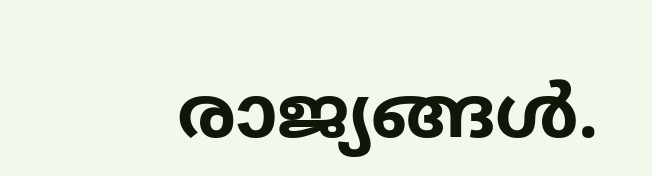രാജ്യങ്ങള്‍.